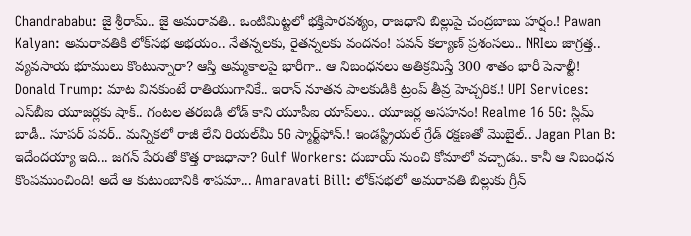Chandrababu: జై శ్రీరామ్.. జై అమరావతి.. ఒంటిమిట్టలో భక్తిపారవశ్యం, రాజధాని బిల్లుపై చంద్రబాబు హర్షం.! Pawan Kalyan: అమరావతికి లోక్‌సభ అభయం.. నేతన్నలకు, రైతన్నలకు వందనం! పవన్ కల్యాణ్ ప్రశంసలు.. NRIలు జాగ్రత్త.. వ్యవసాయ భూములు కొంటున్నారా? ఆస్తి అమ్మకాలపై భారీగా.. ఆ నిబంధనలు అతిక్రమిస్తే 300 శాతం భారీ పెనాల్టీ! Donald Trump: మాట వినకుంటే రాతియుగానికే.. ఇరాన్ నూతన పాలకుడికి ట్రంప్ తీవ్ర హెచ్చరిక.! UPI Services: ఎస్‌బీఐ యూజర్లకు షాక్.. గంటల తరబడి లోడ్ కాని యూపీఐ యాప్‌లు.. యూజర్ల అసహనం! Realme 16 5G: స్లిమ్ బాడీ.. సూపర్ పవర్.. మన్నికలో రాజీ లేని రియల్‌మీ 5G స్మార్ట్‌ఫోన్.! ఇండస్ట్రియల్ గ్రేడ్ రక్షణతో మొబైల్‌.. Jagan Plan B: ఇదేందయ్యా ఇది... జగన్ పేరుతో కొత్త రాజధానా? Gulf Workers: దుబాయ్ నుంచి కోమాలో వచ్చాడు.. కానీ ఆ నిబంధన కొంపముంచింది! అదే ఆ కుటుంబానికి శాపమా... Amaravati Bill: లోక్‌సభలో అమరావతి బిల్లుకు గ్రీన్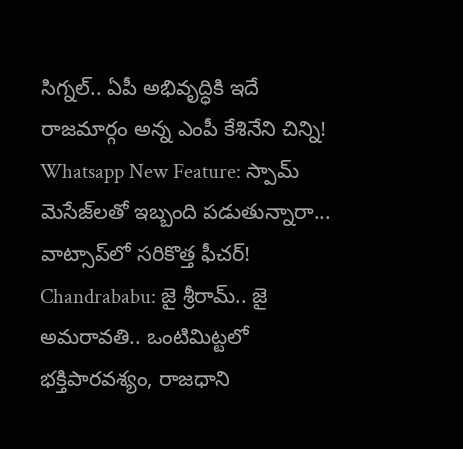సిగ్నల్.. ఏపీ అభివృద్ధికి ఇదే రాజమార్గం అన్న ఎంపీ కేశినేని చిన్ని! Whatsapp New Feature: స్పామ్ మెసేజ్‌లతో ఇబ్బంది పడుతున్నారా... వాట్సాప్‌లో సరికొత్త ఫీచర్! Chandrababu: జై శ్రీరామ్.. జై అమరావతి.. ఒంటిమిట్టలో భక్తిపారవశ్యం, రాజధాని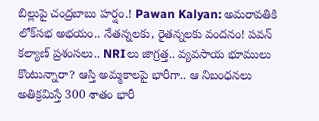బిల్లుపై చంద్రబాబు హర్షం.! Pawan Kalyan: అమరావతికి లోక్‌సభ అభయం.. నేతన్నలకు, రైతన్నలకు వందనం! పవన్ కల్యాణ్ ప్రశంసలు.. NRIలు జాగ్రత్త.. వ్యవసాయ భూములు కొంటున్నారా? ఆస్తి అమ్మకాలపై భారీగా.. ఆ నిబంధనలు అతిక్రమిస్తే 300 శాతం భారీ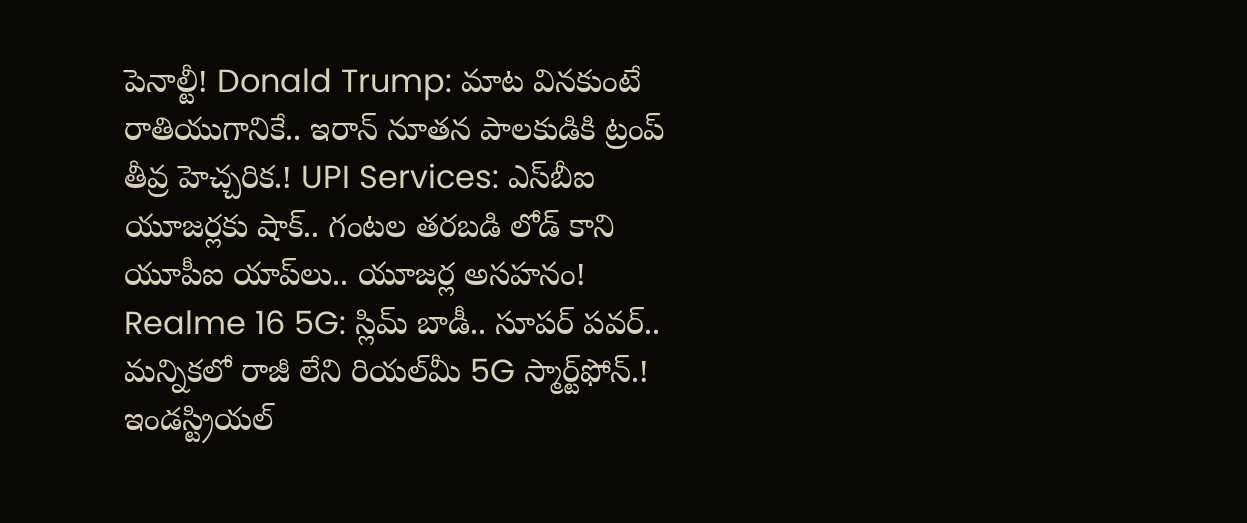పెనాల్టీ! Donald Trump: మాట వినకుంటే రాతియుగానికే.. ఇరాన్ నూతన పాలకుడికి ట్రంప్ తీవ్ర హెచ్చరిక.! UPI Services: ఎస్‌బీఐ యూజర్లకు షాక్.. గంటల తరబడి లోడ్ కాని యూపీఐ యాప్‌లు.. యూజర్ల అసహనం! Realme 16 5G: స్లిమ్ బాడీ.. సూపర్ పవర్.. మన్నికలో రాజీ లేని రియల్‌మీ 5G స్మార్ట్‌ఫోన్.! ఇండస్ట్రియల్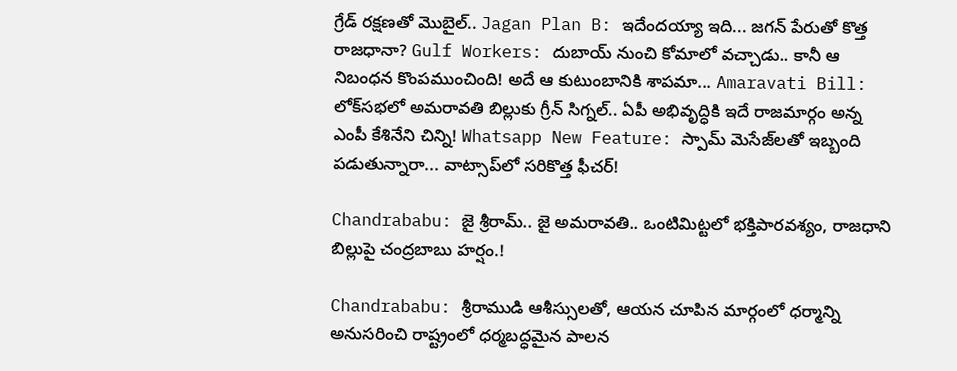గ్రేడ్ రక్షణతో మొబైల్‌.. Jagan Plan B: ఇదేందయ్యా ఇది... జగన్ పేరుతో కొత్త రాజధానా? Gulf Workers: దుబాయ్ నుంచి కోమాలో వచ్చాడు.. కానీ ఆ నిబంధన కొంపముంచింది! అదే ఆ కుటుంబానికి శాపమా... Amaravati Bill: లోక్‌సభలో అమరావతి బిల్లుకు గ్రీన్ సిగ్నల్.. ఏపీ అభివృద్ధికి ఇదే రాజమార్గం అన్న ఎంపీ కేశినేని చిన్ని! Whatsapp New Feature: స్పామ్ మెసేజ్‌లతో ఇబ్బంది పడుతున్నారా... వాట్సాప్‌లో సరికొత్త ఫీచర్!

Chandrababu: జై శ్రీరామ్.. జై అమరావతి.. ఒంటిమిట్టలో భక్తిపారవశ్యం, రాజధాని బిల్లుపై చంద్రబాబు హర్షం.!

Chandrababu: శ్రీరాముడి ఆశీస్సులతో, ఆయన చూపిన మార్గంలో ధర్మాన్ని అనుసరించి రాష్ట్రంలో ధర్మబద్ధమైన పాలన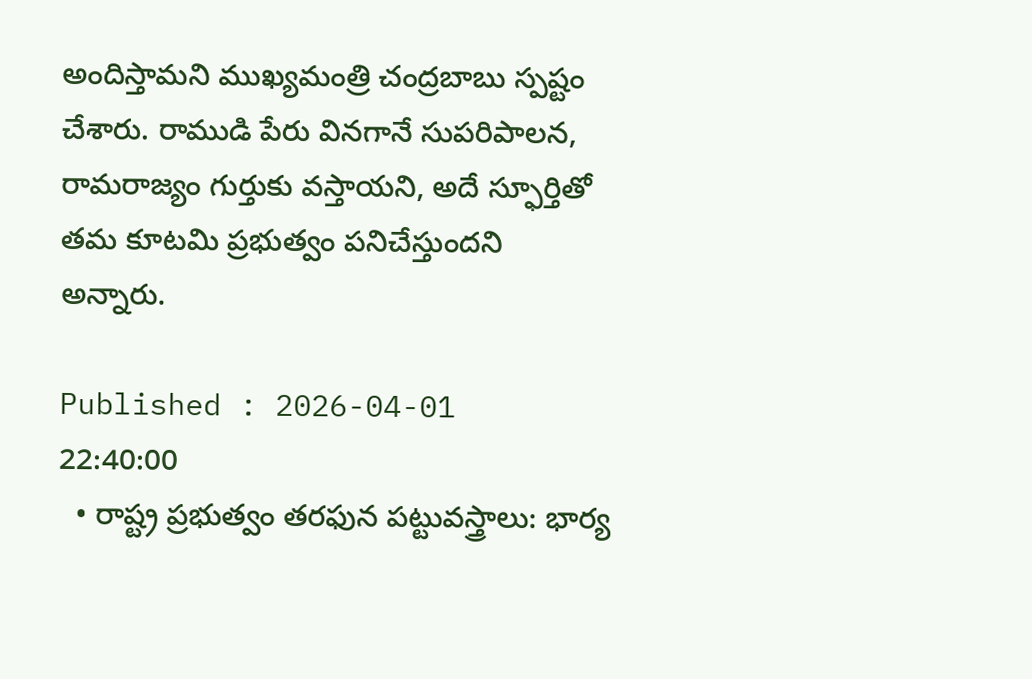అందిస్తామని ముఖ్యమంత్రి చంద్రబాబు స్పష్టం చేశారు. రాముడి పేరు వినగానే సుపరిపాలన, రామరాజ్యం గుర్తుకు వస్తాయని, అదే స్ఫూర్తితో తమ కూటమి ప్రభుత్వం పనిచేస్తుందని అన్నారు.

Published : 2026-04-01 22:40:00
  • రాష్ట్ర ప్రభుత్వం తరఫున పట్టువస్త్రాలు: భార్య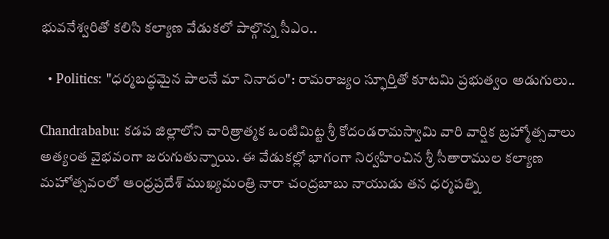భువనేశ్వరితో కలిసి కల్యాణ వేడుకలో పాల్గొన్న సీఎం..

  • Politics: "ధర్మబద్ధమైన పాలనే మా నినాదం": రామరాజ్యం స్ఫూర్తితో కూటమి ప్రభుత్వం అడుగులు..

Chandrababu: కడప జిల్లాలోని చారిత్రాత్మక ఒంటిమిట్ట శ్రీ కోదండరామస్వామి వారి వార్షిక బ్రహ్మోత్సవాలు అత్యంత వైభవంగా జరుగుతున్నాయి. ఈ వేడుకల్లో భాగంగా నిర్వహించిన శ్రీ సీతారాముల కల్యాణ మహోత్సవంలో ఆంధ్రప్రదేశ్ ముఖ్యమంత్రి నారా చంద్రబాబు నాయుడు తన ధర్మపత్ని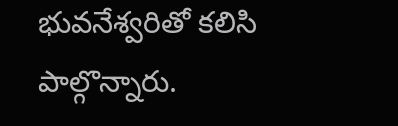భువనేశ్వరితో కలిసి పాల్గొన్నారు.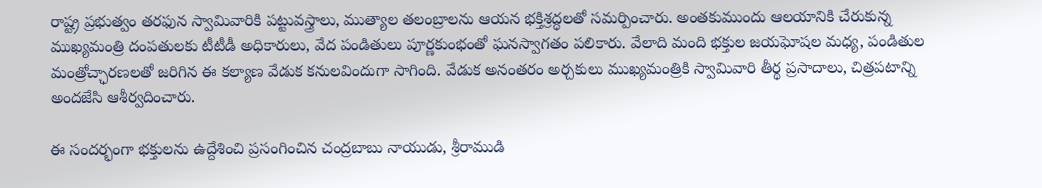రాష్ట్ర ప్రభుత్వం తరఫున స్వామివారికి పట్టువస్త్రాలు, ముత్యాల తలంబ్రాలను ఆయన భక్తిశ్రద్ధలతో సమర్పించారు. అంతకుముందు ఆలయానికి చేరుకున్న ముఖ్యమంత్రి దంపతులకు టీటీడీ అధికారులు, వేద పండితులు పూర్ణకుంభంతో ఘనస్వాగతం పలికారు. వేలాది మంది భక్తుల జయఘోషల మధ్య, పండితుల మంత్రోచ్ఛారణలతో జరిగిన ఈ కల్యాణ వేడుక కనులవిందుగా సాగింది. వేడుక అనంతరం అర్చకులు ముఖ్యమంత్రికి స్వామివారి తీర్థ ప్రసాదాలు, చిత్రపటాన్ని అందజేసి ఆశీర్వదించారు.

ఈ సందర్భంగా భక్తులను ఉద్దేశించి ప్రసంగించిన చంద్రబాబు నాయుడు, శ్రీరాముడి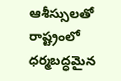ఆశీస్సులతో రాష్ట్రంలో ధర్మబద్ధమైన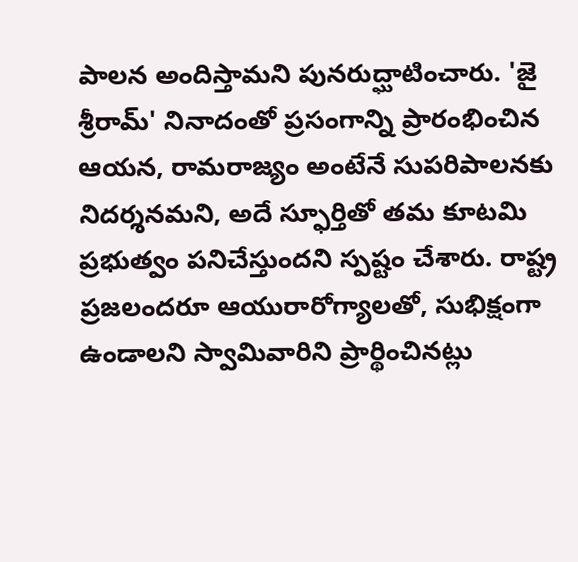పాలన అందిస్తామని పునరుద్ఘాటించారు. 'జై శ్రీరామ్' నినాదంతో ప్రసంగాన్ని ప్రారంభించిన ఆయన, రామరాజ్యం అంటేనే సుపరిపాలనకు నిదర్శనమని, అదే స్ఫూర్తితో తమ కూటమి ప్రభుత్వం పనిచేస్తుందని స్పష్టం చేశారు. రాష్ట్ర ప్రజలందరూ ఆయురారోగ్యాలతో, సుభిక్షంగా ఉండాలని స్వామివారిని ప్రార్థించినట్లు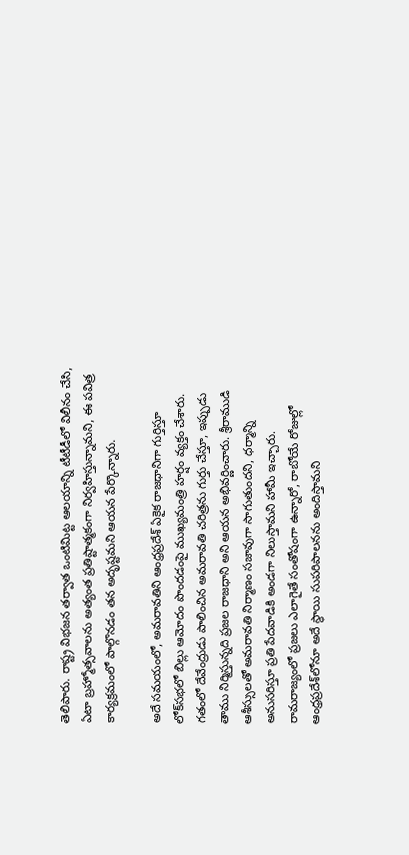తెలిపారు. రాష్ట్ర విభజన తర్వాత ఒంటిమిట్ట ఆలయాన్ని టీటీడీలో విలీనం చేసి, ఏటా బ్రహ్మోత్సవాలను అత్యంత ప్రతిష్టాత్మకంగా నిర్వహిస్తున్నామని, ఈ పవిత్ర కార్యక్రమంలో పాల్గొనడం తన అదృష్టమని ఆయన పేర్కొన్నారు.

అదే సమయంలో, అమరావతిని ఆంధ్రప్రదేశ్ ఏకైక రాజధానిగా గుర్తిస్తూ లోక్‌సభలో బిల్లు ఆమోదం పొందడంపై ముఖ్యమంత్రి హర్షం వ్యక్తం చేశారు. గతంలో దేవేంద్రుడు పాలించిన అమరావతి చరిత్రను గుర్తు చేస్తూ, ఇప్పుడు తాము నిర్మిస్తున్నది ప్రజల రాజధాని అని ఆయన అభివర్ణించారు. శ్రీరాముడి ఆశీస్సులతో అమరావతి నిర్మాణం సజావుగా సాగుతుందని, ధర్మాన్ని అనుసరిస్తూ ప్రతి పేదవాడికి అండగా నిలుస్తామని హామీ ఇచ్చారు. రామరాజ్యంలో ప్రజలు ఎలాగైతే సంతోషంగా ఉన్నారో, రాబోయే రోజుల్లో ఆంధ్రప్రదేశ్‌లోనూ అదే స్థాయి సుపరిపాలనను అందిస్తామని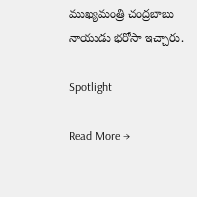ముఖ్యమంత్రి చంద్రబాబు నాయుడు భరోసా ఇచ్చారు.

Spotlight

Read More →